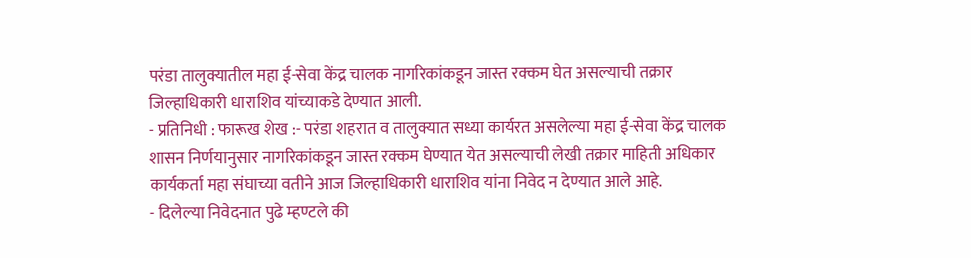परंडा तालुक्यातील महा ई-सेवा केंद्र चालक नागरिकांकडून जास्त रक्कम घेत असल्याची तक्रार जिल्हाधिकारी धाराशिव यांच्याकडे देण्यात आली.
- प्रतिनिधी : फारूख शेख :- परंडा शहरात व तालुक्यात सध्या कार्यरत असलेल्या महा ई-सेवा केंद्र चालक शासन निर्णयानुसार नागरिकांकडून जास्त रक्कम घेण्यात येत असल्याची लेखी तक्रार माहिती अधिकार कार्यकर्ता महा संघाच्या वतीने आज जिल्हाधिकारी धाराशिव यांना निवेद न देण्यात आले आहे.
- दिलेल्या निवेदनात पुढे म्हण्टले की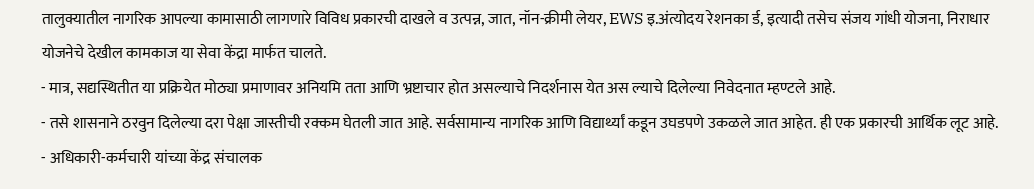तालुक्यातील नागरिक आपल्या कामासाठी लागणारे विविध प्रकारची दाखले व उत्पन्न, जात, नॉन-क्रीमी लेयर, EWS इ.अंत्योदय रेशनका र्ड, इत्यादी तसेच संजय गांधी योजना, निराधार योजनेचे देखील कामकाज या सेवा केंद्रा मार्फत चालते.
- मात्र, सद्यस्थितीत या प्रक्रियेत मोठ्या प्रमाणावर अनियमि तता आणि भ्रष्टाचार होत असल्याचे निदर्शनास येत अस ल्याचे दिलेल्या निवेदनात म्हण्टले आहे.
- तसे शासनाने ठरवुन दिलेल्या दरा पेक्षा जास्तीची रक्कम घेतली जात आहे. सर्वसामान्य नागरिक आणि विद्यार्थ्यां कडून उघडपणे उकळले जात आहेत. ही एक प्रकारची आर्थिक लूट आहे.
- अधिकारी-कर्मचारी यांच्या केंद्र संचालक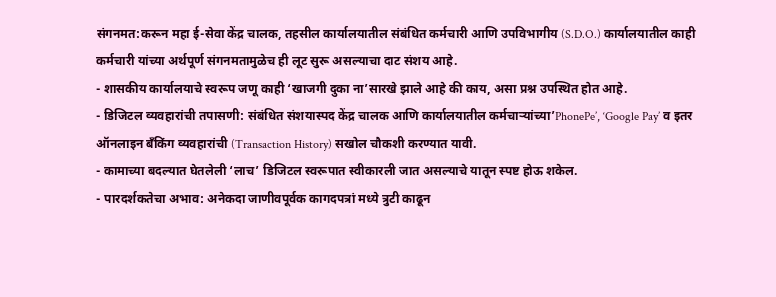संगनमत:करून महा ई-सेवा केंद्र चालक, तहसील कार्यालयातील संबंधित कर्मचारी आणि उपविभागीय (S.D.O.) कार्यालयातील काही कर्मचारी यांच्या अर्थपूर्ण संगनमतामुळेच ही लूट सुरू असल्याचा दाट संशय आहे.
- शासकीय कार्यालयाचे स्वरूप जणू काही ‘खाजगी दुका ना’सारखे झाले आहे की काय, असा प्रश्न उपस्थित होत आहे.
- डिजिटल व्यवहारांची तपासणी: संबंधित संशयास्पद केंद्र चालक आणि कार्यालयातील कर्मचाऱ्यांच्या’PhonePe’, ‘Google Pay’ व इतर ऑनलाइन बँकिंग व्यवहारांची (Transaction History) सखोल चौकशी करण्यात यावी.
- कामाच्या बदल्यात घेतलेली ‘लाच’ डिजिटल स्वरूपात स्वीकारली जात असल्याचे यातून स्पष्ट होऊ शकेल.
- पारदर्शकतेचा अभाव: अनेकदा जाणीवपूर्वक कागदपत्रां मध्ये त्रुटी काढून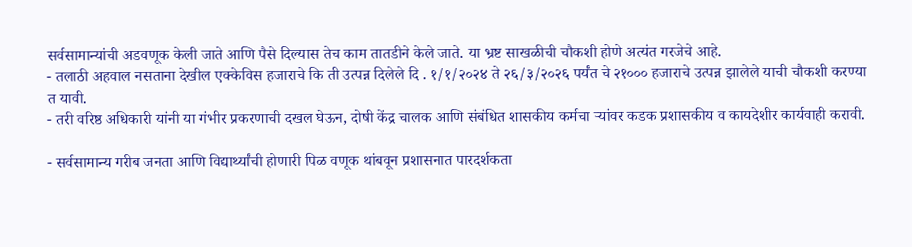सर्वसामान्यांची अडवणूक केली जाते आणि पैसे दिल्यास तेच काम तातडीने केले जाते. या भ्रष्ट साखळीची चौकशी होणे अत्यंत गरजेचे आहे.
- तलाठी अहवाल नसताना देखील एक्केविस हजाराचे कि ती उत्पन्न दिलेले दि . १/१/२०२४ ते २६/३/२०२६ पर्यंत चे २१००० हजाराचे उत्पन्न झालेले याची चौकशी करण्या त यावी.
- तरी वरिष्ठ अधिकारी यांनी या गंभीर प्रकरणाची दखल घेऊन, दोषी केंद्र चालक आणि संबंधित शासकीय कर्मचा ऱ्यांवर कडक प्रशासकीय व कायदेशीर कार्यवाही करावी.

- सर्वसामान्य गरीब जनता आणि विद्यार्थ्यांची होणारी पिळ वणूक थांबवून प्रशासनात पारदर्शकता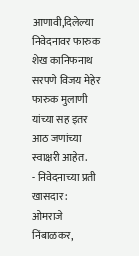आणावी,दिलेल्या निवेदनावर फारुक शेख कानिफनाथ सरपणे विजय मेहेर फारुक मुलाणी यांच्या सह इतर आठ जणांच्या स्वाक्षरी आहेत.
- निवेदनाच्या प्रती खासदार : ओमराजे निंबाळकर,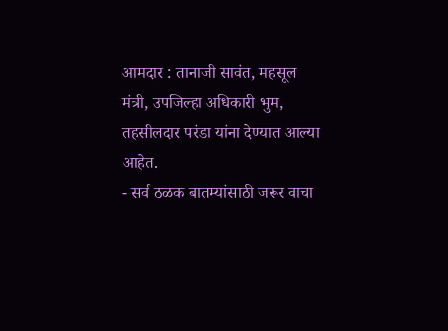आमदार : तानाजी सावंत, महसूल मंत्री, उपजिल्हा अधिकारी भुम, तहसीलदार परंडा यांना देण्यात आल्या आहेत.
- सर्व ठळक बातम्यांसाठी जरूर वाचा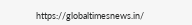https://globaltimesnews.in/